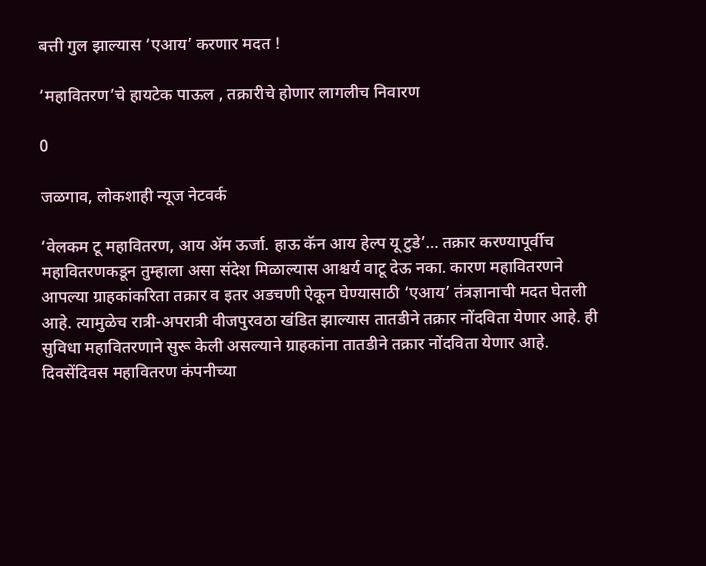बत्ती गुल झाल्यास ‘एआय’ करणार मदत !

‘महावितरण’चे हायटेक पाऊल , तक्रारीचे होणार लागलीच निवारण

0

जळगाव, लोकशाही न्यूज नेटवर्क

‘वेलकम टू महावितरण, आय ॲम ऊर्जा. हाऊ कॅन आय हेल्प यू टुडे’… तक्रार करण्यापूर्वीच महावितरणकडून तुम्हाला असा संदेश मिळाल्यास आश्चर्य वाटू देऊ नका. कारण महावितरणने आपल्या ग्राहकांकरिता तक्रार व इतर अडचणी ऐकून घेण्यासाठी ‘एआय’ तंत्रज्ञानाची मदत घेतली आहे. त्यामुळेच रात्री-अपरात्री वीजपुरवठा खंडित झाल्यास तातडीने तक्रार नोंदविता येणार आहे. ही सुविधा महावितरणाने सुरू केली असल्याने ग्राहकांना तातडीने तक्रार नोंदविता येणार आहे. दिवसेंदिवस महावितरण कंपनीच्या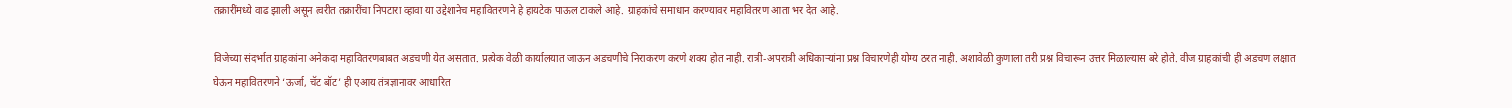तक्रारींमध्ये वाढ झाली असून त्वरीत तक्रारींचा निपटारा व्हावा या उद्देशानेच महावितरणने हे हायटेक पाऊल टाकले आहे. ग्राहकांचे समाधान करण्यावर महावितरण आता भर देत आहे.

विजेच्या संदर्भात ग्राहकांना अनेकदा महावितरणबाबत अडचणी येत असतात. प्रत्येक वेळी कार्यालयात जाऊन अडचणीचे निराकरण करणे शक्य होत नाही. रात्री-अपरात्री अधिकाऱ्यांना प्रश्न विचारणेही योग्य ठरत नाही. अशावेळी कुणाला तरी प्रश्न विचारून उत्तर मिळाल्यास बरे होते. वीज ग्राहकांची ही अडचण लक्षात घेऊन महावितरणने ‘ऊर्जा, चॅट बॉट’ ही एआय तंत्रज्ञानावर आधारित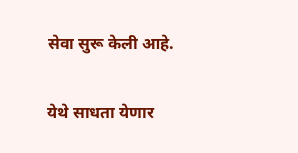सेवा सुरू केली आहे.

येथे साधता येणार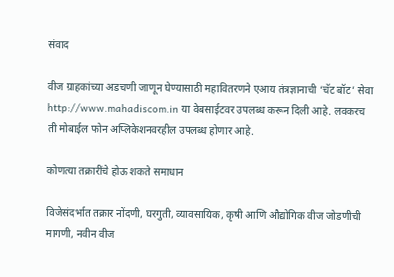संवाद

वीज ग्राहकांच्या अडचणी जाणून घेण्यासाठी महावितरणने एआय तंत्रज्ञानाची ‘चॅट बॉट’ सेवा http://www.mahadiscom.in या वेबसाईटवर उपलब्ध करून दिली आहे. लवकरच ती मोबाईल फोन अप्लिकेशनवरहील उपलब्ध होणार आहे.

कोणत्या तक्रारींचे होऊ शकते समाधान

विजेसंदर्भात तक्रार नोंदणी, घरगुती, व्यावसायिक, कृषी आणि औद्योगिक वीज जोडणीची मागणी, नवीन वीज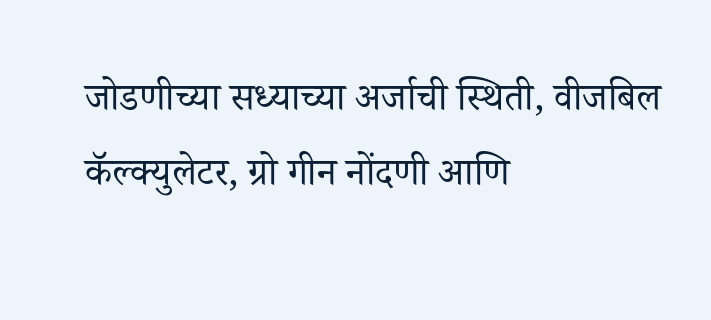जोडणीच्या सध्याच्या अर्जाची स्थिती, वीजबिल कॅल्क्युलेटर, ग्रो गीन नोंदणी आणि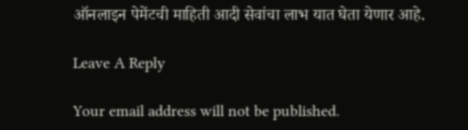ऑनलाइन पेमेंटची माहिती आदी सेवांचा लाभ यात घेता येणार आहे.

Leave A Reply

Your email address will not be published.